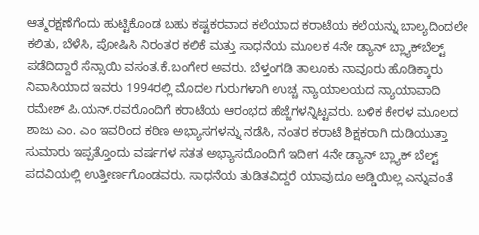ಆತ್ಮರಕ್ಷಣೆಗೆಂದು ಹುಟ್ಟಿಕೊಂಡ ಬಹು ಕಷ್ಟಕರವಾದ ಕಲೆಯಾದ ಕರಾಟೆಯ ಕಲೆಯನ್ನು ಬಾಲ್ಯದಿಂದಲೇ ಕಲಿತು, ಬೆಳೆಸಿ, ಪೋಷಿಸಿ ನಿರಂತರ ಕಲಿಕೆ ಮತ್ತು ಸಾಧನೆಯ ಮೂಲಕ 4ನೇ ಡ್ಯಾನ್ ಬ್ಲ್ಯಾಕ್‍ಬೆಲ್ಟ್ ಪಡೆದಿದ್ದಾರೆ ಸೆನ್ಸಾಯಿ ವಸಂತ.ಕೆ.ಬಂಗೇರ ಅವರು. ಬೆಳ್ತಂಗಡಿ ತಾಲೂಕು ನಾವೂರು ಹೊಡಿಕ್ಕಾರು ನಿವಾಸಿಯಾದ ಇವರು 1994ರಲ್ಲಿ ಮೊದಲ ಗುರುಗಳಾಗಿ ಉಚ್ಚ ನ್ಯಾಯಾಲಯದ ನ್ಯಾಯಾವಾದಿ ರಮೇಶ್ ಪಿ.ಯನ್.ರವರೊಂದಿಗೆ ಕರಾಟೆಯ ಆರಂಭದ ಹೆಜ್ಜೆಗಳನ್ನಿಟ್ಟವರು. ಬಳಿಕ ಕೇರಳ ಮೂಲದ ಶಾಜು ಎಂ. ಎಂ ಇವರಿಂದ ಕಠಿಣ ಅಭ್ಯಾಸಗಳನ್ನು ನಡೆಸಿ, ನಂತರ ಕರಾಟೆ ಶಿಕ್ಷಕರಾಗಿ ದುಡಿಯುತ್ತಾ ಸುಮಾರು ಇಪ್ಪತ್ತೊಂದು ವರ್ಷಗಳ ಸತತ ಅಭ್ಯಾಸದೊಂದಿಗೆ ಇದೀಗ 4ನೇ ಡ್ಯಾನ್ ಬ್ಲ್ಯಾಕ್ ಬೆಲ್ಟ್ ಪದವಿಯಲ್ಲಿ ಉತ್ತೀರ್ಣಗೊಂಡವರು. ಸಾಧನೆಯ ತುಡಿತವಿದ್ದರೆ ಯಾವುದೂ ಅಡ್ಡಿಯಿಲ್ಲ ಎನ್ನುವಂತೆ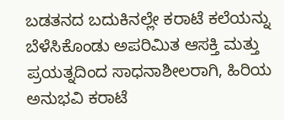ಬಡತನದ ಬದುಕಿನಲ್ಲೇ ಕರಾಟೆ ಕಲೆಯನ್ನು ಬೆಳೆಸಿಕೊಂಡು ಅಪರಿಮಿತ ಆಸಕ್ತಿ ಮತ್ತು ಪ್ರಯತ್ನದಿಂದ ಸಾಧನಾಶೀಲರಾಗಿ, ಹಿರಿಯ ಅನುಭವಿ ಕರಾಟೆ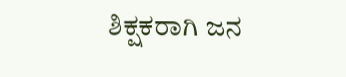ಶಿಕ್ಷಕರಾಗಿ ಜನ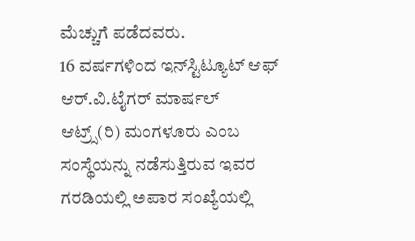ಮೆಚ್ಚುಗೆ ಪಡೆದವರು.
16 ವರ್ಷಗಳಿಂದ ಇನ್‍ಸ್ಟಿಟ್ಯೂಟ್ ಆಫ್ ಆರ್.ವಿ.ಟೈಗರ್ ಮಾರ್ಷಲ್ ಆಟ್ರ್ಸ್(ರಿ) ಮಂಗಳೂರು ಎಂಬ ಸಂಸ್ಥೆಯನ್ನು ನಡೆಸುತ್ತಿರುವ ಇವರ ಗರಡಿಯಲ್ಲಿ ಅಪಾರ ಸಂಖ್ಯೆಯಲ್ಲಿ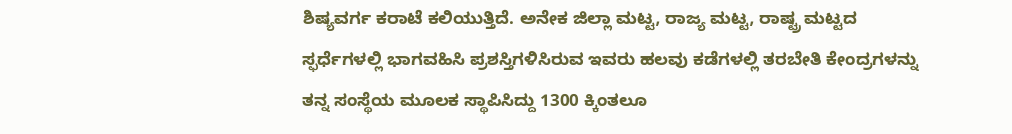ಶಿಷ್ಯವರ್ಗ ಕರಾಟೆ ಕಲಿಯುತ್ತಿದೆ. ಅನೇಕ ಜಿಲ್ಲಾ ಮಟ್ಟ, ರಾಜ್ಯ ಮಟ್ಟ, ರಾಷ್ಟ್ರ ಮಟ್ಟದ ಸ್ಫರ್ಧೆಗಳಲ್ಲಿ ಭಾಗವಹಿಸಿ ಪ್ರಶಸ್ತಿಗಳಿಸಿರುವ ಇವರು ಹಲವು ಕಡೆಗಳಲ್ಲಿ ತರಬೇತಿ ಕೇಂದ್ರಗಳನ್ನು ತನ್ನ ಸಂಸ್ಥೆಯ ಮೂಲಕ ಸ್ಥಾಪಿಸಿದ್ದು 1300 ಕ್ಕಿಂತಲೂ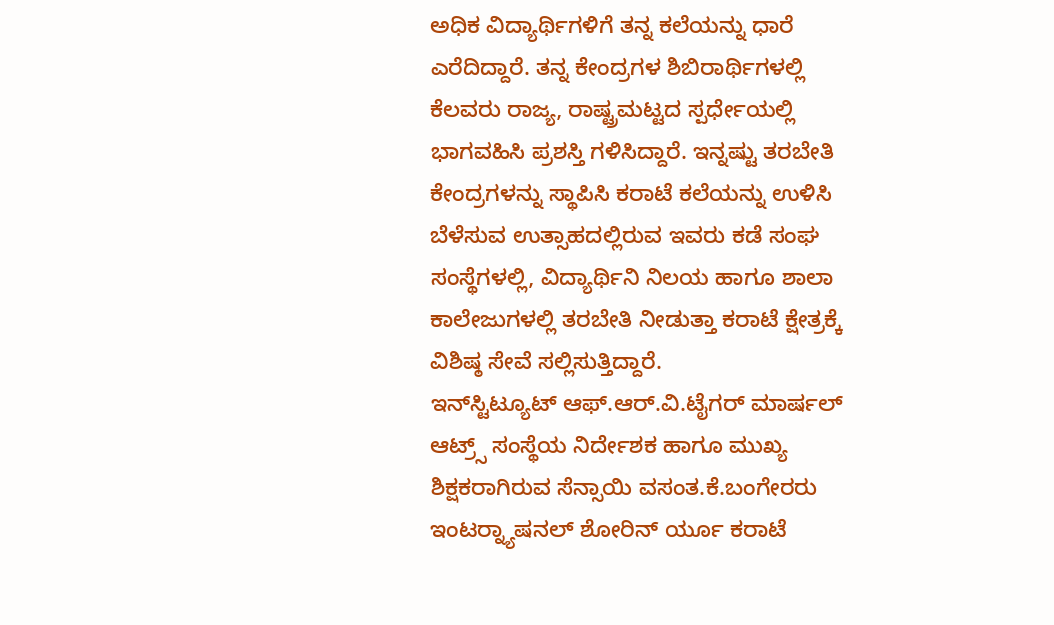ಅಧಿಕ ವಿದ್ಯಾರ್ಥಿಗಳಿಗೆ ತನ್ನ ಕಲೆಯನ್ನು ಧಾರೆ ಎರೆದಿದ್ದಾರೆ. ತನ್ನ ಕೇಂದ್ರಗಳ ಶಿಬಿರಾರ್ಥಿಗಳಲ್ಲಿ ಕೆಲವರು ರಾಜ್ಯ, ರಾಷ್ಟ್ರಮಟ್ಟದ ಸ್ಪರ್ಧೇಯಲ್ಲಿ ಭಾಗವಹಿಸಿ ಪ್ರಶಸ್ತಿ ಗಳಿಸಿದ್ದಾರೆ. ಇನ್ನಷ್ಟು ತರಬೇತಿ ಕೇಂದ್ರಗಳನ್ನು ಸ್ಥಾಪಿಸಿ ಕರಾಟೆ ಕಲೆಯನ್ನು ಉಳಿಸಿ ಬೆಳೆಸುವ ಉತ್ಸಾಹದಲ್ಲಿರುವ ಇವರು ಕಡೆ ಸಂಘ ಸಂಸ್ಥೆಗಳಲ್ಲಿ, ವಿದ್ಯಾರ್ಥಿನಿ ನಿಲಯ ಹಾಗೂ ಶಾಲಾ ಕಾಲೇಜುಗಳಲ್ಲಿ ತರಬೇತಿ ನೀಡುತ್ತಾ ಕರಾಟೆ ಕ್ಷೇತ್ರಕ್ಕೆ ವಿಶಿಷ್ಠ ಸೇವೆ ಸಲ್ಲಿಸುತ್ತಿದ್ದಾರೆ.
ಇನ್‍ಸ್ಟಿಟ್ಯೂಟ್ ಆಫ್.ಆರ್.ವಿ.ಟೈಗರ್ ಮಾರ್ಷಲ್ ಆಟ್ರ್ಸ್ ಸಂಸ್ಥೆಯ ನಿರ್ದೇಶಕ ಹಾಗೂ ಮುಖ್ಯ ಶಿಕ್ಷಕರಾಗಿರುವ ಸೆನ್ಸಾಯಿ ವಸಂತ.ಕೆ.ಬಂಗೇರರು ಇಂಟರ್‍ನ್ಯಾಷನಲ್ ಶೋರಿನ್ ರ್ಯೂ ಕರಾಟೆ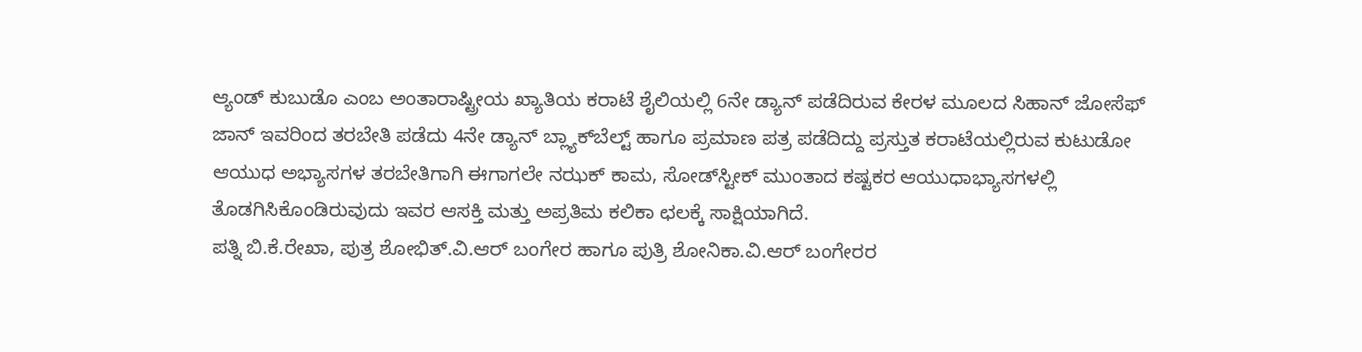ಆ್ಯಂಡ್ ಕುಬುಡೊ ಎಂಬ ಅಂತಾರಾಷ್ಟ್ರೀಯ ಖ್ಯಾತಿಯ ಕರಾಟೆ ಶೈಲಿಯಲ್ಲಿ 6ನೇ ಡ್ಯಾನ್ ಪಡೆದಿರುವ ಕೇರಳ ಮೂಲದ ಸಿಹಾನ್ ಜೋಸೆಫ್ ಜಾನ್ ಇವರಿಂದ ತರಬೇತಿ ಪಡೆದು 4ನೇ ಡ್ಯಾನ್ ಬ್ಲ್ಯಾಕ್‍ಬೆಲ್ಟ್ ಹಾಗೂ ಪ್ರಮಾಣ ಪತ್ರ ಪಡೆದಿದ್ದು ಪ್ರಸ್ತುತ ಕರಾಟೆಯಲ್ಲಿರುವ ಕುಟುಡೋ ಆಯುಧ ಅಭ್ಯಾಸಗಳ ತರಬೇತಿಗಾಗಿ ಈಗಾಗಲೇ ನಝಕ್ ಕಾಮ, ಸೋಡ್‍ಸ್ಟೀಕ್ ಮುಂತಾದ ಕಷ್ಟಕರ ಆಯುಧಾಭ್ಯಾಸಗಳಲ್ಲಿ ತೊಡಗಿಸಿಕೊಂಡಿರುವುದು ಇವರ ಆಸಕ್ತಿ ಮತ್ತು ಅಪ್ರತಿಮ ಕಲಿಕಾ ಛಲಕ್ಕೆ ಸಾಕ್ಷಿಯಾಗಿದೆ.
ಪತ್ನಿ ಬಿ.ಕೆ.ರೇಖಾ, ಪುತ್ರ ಶೋಭಿತ್.ವಿ.ಆರ್ ಬಂಗೇರ ಹಾಗೂ ಪುತ್ರಿ ಶೋನಿಕಾ.ವಿ.ಆರ್ ಬಂಗೇರರ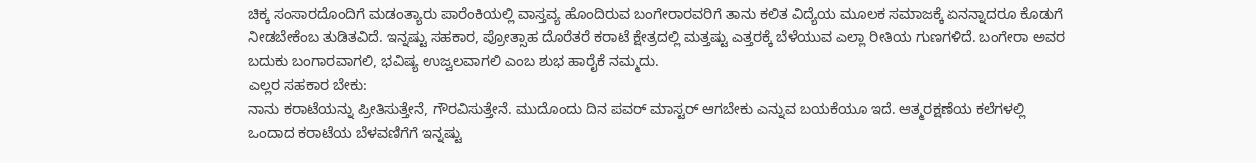ಚಿಕ್ಕ ಸಂಸಾರದೊಂದಿಗೆ ಮಡಂತ್ಯಾರು ಪಾರೆಂಕಿಯಲ್ಲಿ ವಾಸ್ತವ್ಯ ಹೊಂದಿರುವ ಬಂಗೇರಾರವರಿಗೆ ತಾನು ಕಲಿತ ವಿದ್ಯೆಯ ಮೂಲಕ ಸಮಾಜಕ್ಕೆ ಏನನ್ನಾದರೂ ಕೊಡುಗೆ ನೀಡಬೇಕೆಂಬ ತುಡಿತವಿದೆ. ಇನ್ನಷ್ಟು ಸಹಕಾರ, ಪ್ರೋತ್ಸಾಹ ದೊರೆತರೆ ಕರಾಟೆ ಕ್ಷೇತ್ರದಲ್ಲಿ ಮತ್ತಷ್ಟು ಎತ್ತರಕ್ಕೆ ಬೆಳೆಯುವ ಎಲ್ಲಾ ರೀತಿಯ ಗುಣಗಳಿದೆ. ಬಂಗೇರಾ ಅವರ ಬದುಕು ಬಂಗಾರವಾಗಲಿ, ಭವಿಷ್ಯ ಉಜ್ವಲವಾಗಲಿ ಎಂಬ ಶುಭ ಹಾರೈಕೆ ನಮ್ಮದು.
ಎಲ್ಲರ ಸಹಕಾರ ಬೇಕು:
ನಾನು ಕರಾಟೆಯನ್ನು ಪ್ರೀತಿಸುತ್ತೇನೆ, ಗೌರವಿಸುತ್ತೇನೆ. ಮುದೊಂದು ದಿನ ಪವರ್ ಮಾಸ್ಟರ್ ಆಗಬೇಕು ಎನ್ನುವ ಬಯಕೆಯೂ ಇದೆ. ಆತ್ಮರಕ್ಷಣೆಯ ಕಲೆಗಳಲ್ಲಿ ಒಂದಾದ ಕರಾಟೆಯ ಬೆಳವಣಿಗೆಗೆ ಇನ್ನಷ್ಟು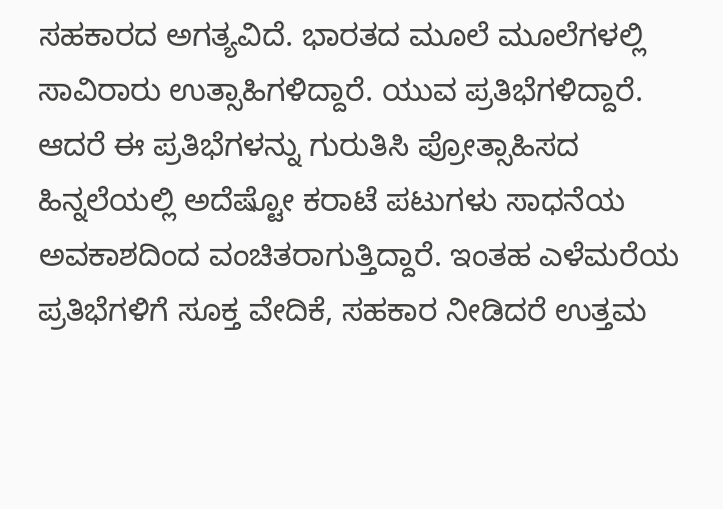ಸಹಕಾರದ ಅಗತ್ಯವಿದೆ. ಭಾರತದ ಮೂಲೆ ಮೂಲೆಗಳಲ್ಲಿ ಸಾವಿರಾರು ಉತ್ಸಾಹಿಗಳಿದ್ದಾರೆ. ಯುವ ಪ್ರತಿಭೆಗಳಿದ್ದಾರೆ. ಆದರೆ ಈ ಪ್ರತಿಭೆಗಳನ್ನು ಗುರುತಿಸಿ ಪ್ರೋತ್ಸಾಹಿಸದ ಹಿನ್ನಲೆಯಲ್ಲಿ ಅದೆಷ್ಟೋ ಕರಾಟೆ ಪಟುಗಳು ಸಾಧನೆಯ ಅವಕಾಶದಿಂದ ವಂಚಿತರಾಗುತ್ತಿದ್ದಾರೆ. ಇಂತಹ ಎಳೆಮರೆಯ ಪ್ರತಿಭೆಗಳಿಗೆ ಸೂಕ್ತ ವೇದಿಕೆ, ಸಹಕಾರ ನೀಡಿದರೆ ಉತ್ತಮ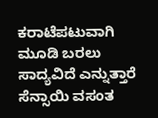ಕರಾಟೆಪಟುವಾಗಿ ಮೂಡಿ ಬರಲು ಸಾದ್ಯವಿದೆ ಎನ್ನುತ್ತಾರೆ ಸೆನ್ಸಾಯಿ ವಸಂತ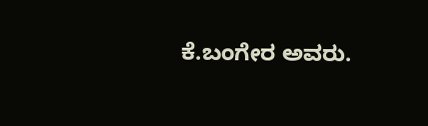ಕೆ.ಬಂಗೇರ ಅವರು.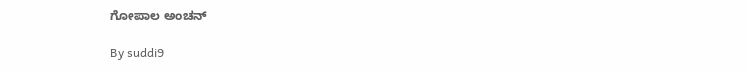ಗೋಪಾಲ ಅಂಚನ್

By suddi9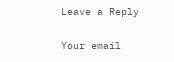Leave a Reply

Your email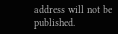address will not be published.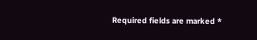Required fields are marked *